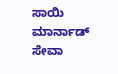ಸಾಯಿ ಮಾರ್ನಾಡ್ ಸೇವಾ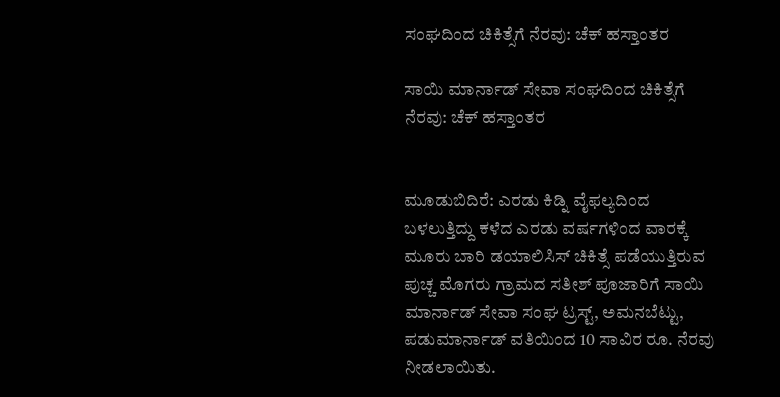ಸಂಘದಿಂದ ಚಿಕಿತ್ಸೆಗೆ ನೆರವು: ಚೆಕ್ ಹಸ್ತಾಂತರ

ಸಾಯಿ ಮಾರ್ನಾಡ್ ಸೇವಾ ಸಂಘದಿಂದ ಚಿಕಿತ್ಸೆಗೆ ನೆರವು: ಚೆಕ್ ಹಸ್ತಾಂತರ


ಮೂಡುಬಿದಿರೆ: ಎರಡು ಕಿಡ್ನಿ ವೈಫಲ್ಯದಿಂದ ಬಳಲುತ್ತಿದ್ದು ಕಳೆದ ಎರಡು ವರ್ಷಗಳಿಂದ ವಾರಕ್ಕೆ ಮೂರು ಬಾರಿ ಡಯಾಲಿಸಿಸ್ ಚಿಕಿತ್ಸೆ ಪಡೆಯುತ್ತಿರುವ ಪುಚ್ಚ ಮೊಗರು ಗ್ರಾಮದ ಸತೀಶ್ ಪೂಜಾರಿಗೆ ಸಾಯಿ ಮಾರ್ನಾಡ್ ಸೇವಾ ಸಂಘ ಟ್ರಸ್ಟ್, ಅಮನಬೆಟ್ಟು, ಪಡುಮಾರ್ನಾಡ್ ವತಿಯಿಂದ 10 ಸಾವಿರ ರೂ. ನೆರವು ನೀಡಲಾಯಿತು.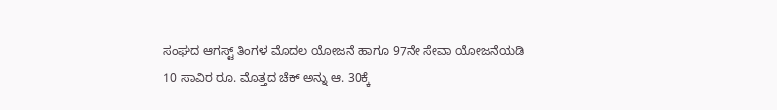ಸಂಘದ ಆಗಸ್ಟ್ ತಿಂಗಳ ಮೊದಲ ಯೋಜನೆ ಹಾಗೂ 97ನೇ ಸೇವಾ ಯೋಜನೆಯಡಿ 10 ಸಾವಿರ ರೂ. ಮೊತ್ತದ ಚೆಕ್ ಅನ್ನು ಆ. 30ಕ್ಕೆ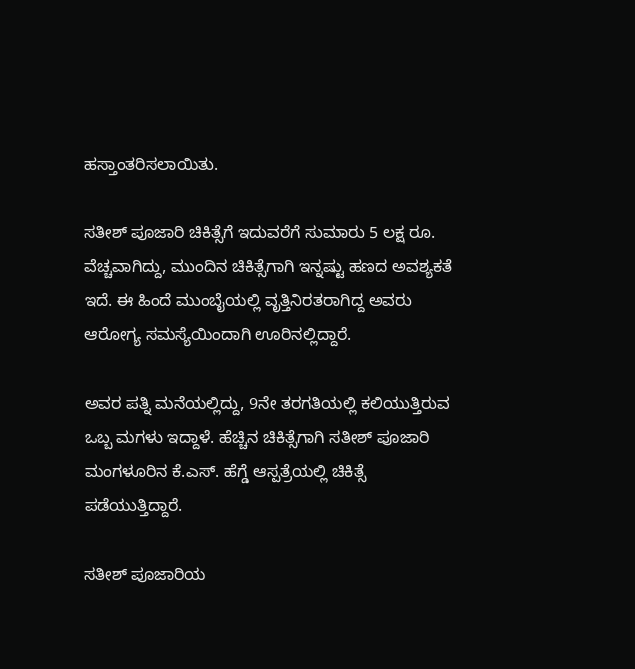ಹಸ್ತಾಂತರಿಸಲಾಯಿತು.

ಸತೀಶ್ ಪೂಜಾರಿ ಚಿಕಿತ್ಸೆಗೆ ಇದುವರೆಗೆ ಸುಮಾರು 5 ಲಕ್ಷ ರೂ. ವೆಚ್ಚವಾಗಿದ್ದು, ಮುಂದಿನ ಚಿಕಿತ್ಸೆಗಾಗಿ ಇನ್ನಷ್ಟು ಹಣದ ಅವಶ್ಯಕತೆ ಇದೆ. ಈ ಹಿಂದೆ ಮುಂಬೈಯಲ್ಲಿ ವೃತ್ತಿನಿರತರಾಗಿದ್ದ ಅವರು ಆರೋಗ್ಯ ಸಮಸ್ಯೆಯಿಂದಾಗಿ ಊರಿನಲ್ಲಿದ್ದಾರೆ.

ಅವರ ಪತ್ನಿ ಮನೆಯಲ್ಲಿದ್ದು, 9ನೇ ತರಗತಿಯಲ್ಲಿ ಕಲಿಯುತ್ತಿರುವ ಒಬ್ಬ ಮಗಳು ಇದ್ದಾಳೆ. ಹೆಚ್ಚಿನ ಚಿಕಿತ್ಸೆಗಾಗಿ ಸತೀಶ್ ಪೂಜಾರಿ ಮಂಗಳೂರಿನ ಕೆ.ಎಸ್. ಹೆಗ್ಡೆ ಆಸ್ಪತ್ರೆಯಲ್ಲಿ ಚಿಕಿತ್ಸೆ ಪಡೆಯುತ್ತಿದ್ದಾರೆ.

ಸತೀಶ್ ಪೂಜಾರಿಯ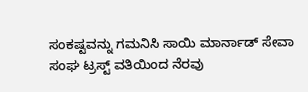ಸಂಕಷ್ಟವನ್ನು ಗಮನಿಸಿ ಸಾಯಿ ಮಾರ್ನಾಡ್ ಸೇವಾ ಸಂಘ ಟ್ರಸ್ಟ್ ವತಿಯಿಂದ ನೆರವು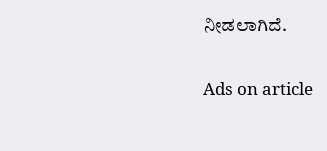ನೀಡಲಾಗಿದೆ.

Ads on article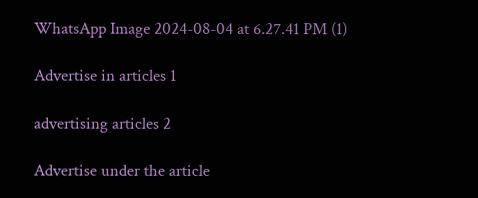WhatsApp Image 2024-08-04 at 6.27.41 PM (1)

Advertise in articles 1

advertising articles 2

Advertise under the article